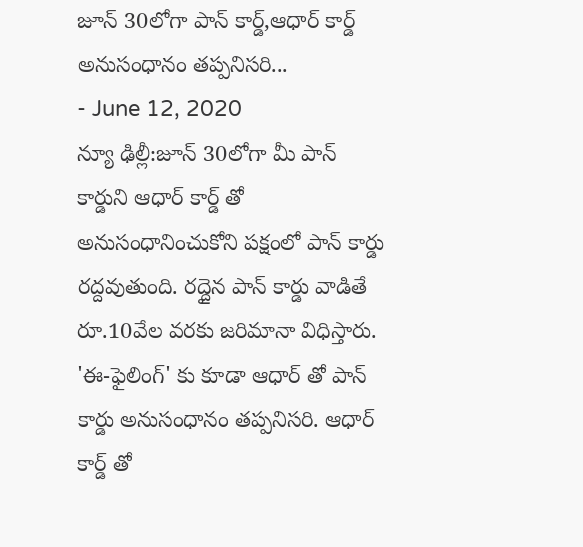జూన్ 30లోగా పాన్ కార్డ్,ఆధార్ కార్డ్ అనుసంధానం తప్పనిసరి...
- June 12, 2020
న్యూ ఢిల్లీ:జూన్ 30లోగా మీ పాన్ కార్డుని ఆధార్ కార్డ్ తో అనుసంధానించుకోని పక్షంలో పాన్ కార్డు రద్దవుతుంది. రద్దైన పాన్ కార్డు వాడితే రూ.10వేల వరకు జరిమానా విధిస్తారు. 'ఈ-ఫైలింగ్' కు కూడా ఆధార్ తో పాన్ కార్డు అనుసంధానం తప్పనిసరి. ఆధార్ కార్డ్ తో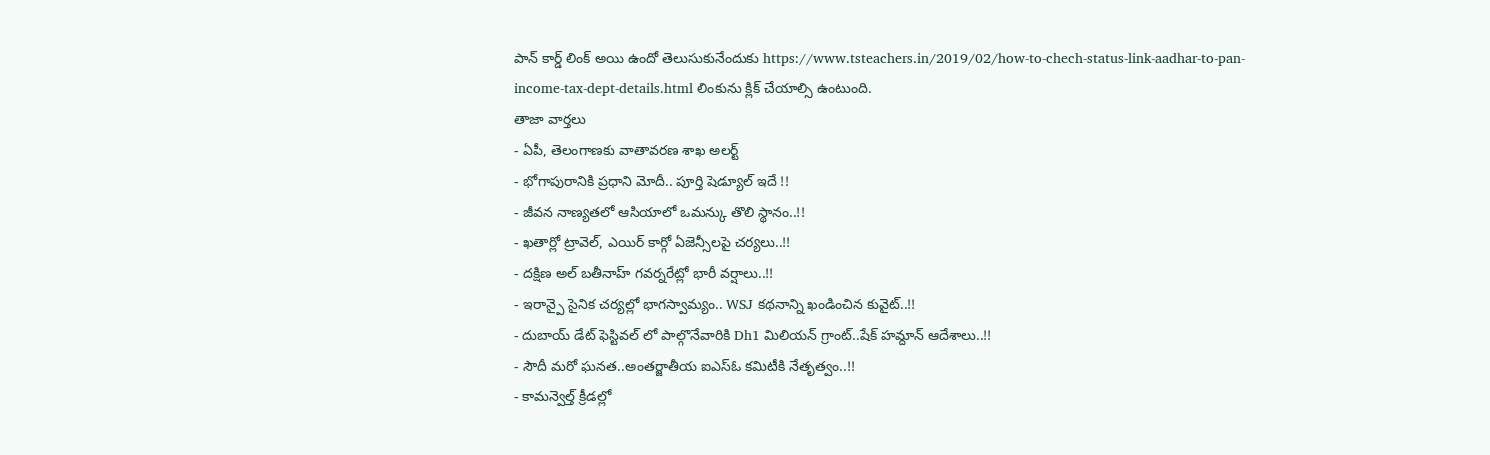పాన్ కార్డ్ లింక్ అయి ఉందో తెలుసుకునేందుకు https://www.tsteachers.in/2019/02/how-to-chech-status-link-aadhar-to-pan-income-tax-dept-details.html లింకును క్లిక్ చేయాల్సి ఉంటుంది.
తాజా వార్తలు
- ఏపీ, తెలంగాణకు వాతావరణ శాఖ అలర్ట్
- భోగాపురానికి ప్రధాని మోదీ.. పూర్తి షెడ్యూల్ ఇదే !!
- జీవన నాణ్యతలో ఆసియాలో ఒమన్కు తొలి స్థానం..!!
- ఖతార్లో ట్రావెల్, ఎయిర్ కార్గో ఏజెన్సీలపై చర్యలు..!!
- దక్షిణ అల్ బతీనాహ్ గవర్నరేట్లో భారీ వర్షాలు..!!
- ఇరాన్పై సైనిక చర్యల్లో భాగస్వామ్యం.. WSJ కథనాన్ని ఖండించిన కువైట్..!!
- దుబాయ్ డేట్ ఫెస్టివల్ లో పాల్గొనేవారికి Dh1 మిలియన్ గ్రాంట్..షేక్ హమ్దాన్ ఆదేశాలు..!!
- సౌదీ మరో ఘనత..అంతర్జాతీయ ఐఎస్ఓ కమిటీకి నేతృత్వం..!!
- కామన్వెల్త్ క్రీడల్లో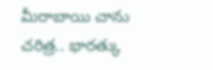మీరాబాయి చాను చరిత్ర.. భారత్కు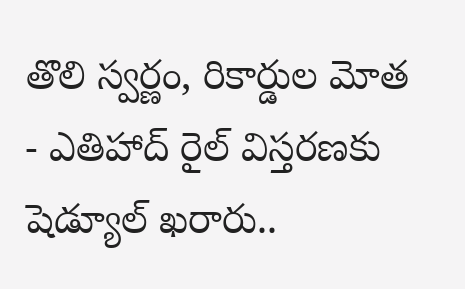తొలి స్వర్ణం, రికార్డుల మోత
- ఎతిహాద్ రైల్ విస్తరణకు షెడ్యూల్ ఖరారు..